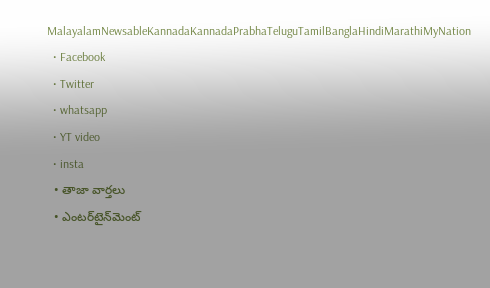MalayalamNewsableKannadaKannadaPrabhaTeluguTamilBanglaHindiMarathiMyNation
  • Facebook
  • Twitter
  • whatsapp
  • YT video
  • insta
  • తాజా వార్తలు
  • ఎంటర్‌టైన్‌మెంట్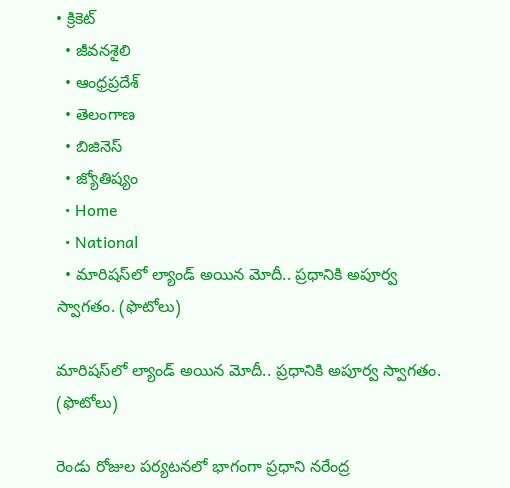• క్రికెట్
  • జీవనశైలి
  • ఆంధ్రప్రదేశ్
  • తెలంగాణ
  • బిజినెస్
  • జ్యోతిష్యం
  • Home
  • National
  • మారిషస్‌లో ల్యాండ్‌ అయిన మోదీ.. ప్రధానికి అపూర్వ స్వాగతం. (ఫొటోలు)

మారిషస్‌లో ల్యాండ్‌ అయిన మోదీ.. ప్రధానికి అపూర్వ స్వాగతం. (ఫొటోలు)

రెండు రోజుల పర్యటనలో భాగంగా ప్రధాని నరేంద్ర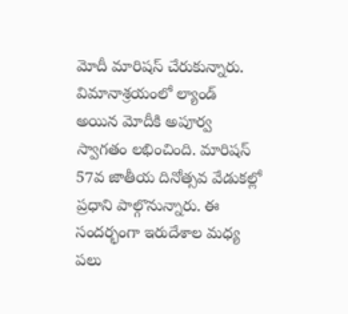మోదీ మారిషస్ చేరుకున్నారు. విమానాశ్రయంలో ల్యాండ్ అయిన మోదీకి అపూర్వ స్వాగతం లభించింది. మారిషస్ 57వ జాతీయ దినోత్సవ వేడుకల్లో ప్రధాని పాల్గొనున్నారు. ఈ సందర్భంగా ఇరుదేశాల మధ్య పలు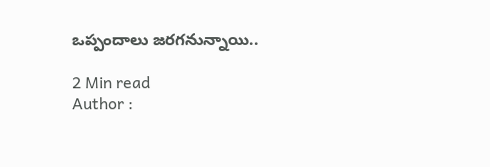ఒప్పందాలు జరగనున్నాయి..

2 Min read
Author :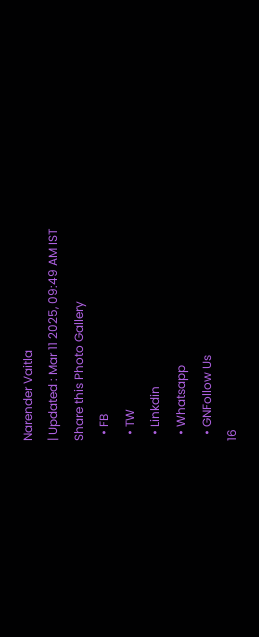Narender Vaitla
| Updated : Mar 11 2025, 09:49 AM IST
Share this Photo Gallery
  • FB
  • TW
  • Linkdin
  • Whatsapp
  • GNFollow Us
16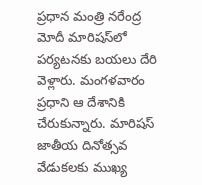ప్రధాన మంత్రి నరేంద్ర మోదీ మారిషస్‌లో పర్యటనకు బయలు దేరి వెళ్లారు. మంగళవారం ప్రధాని ఆ దేశానికి చేరుకున్నారు. మారిషస్ జాతీయ దినోత్సవ వేడుకలకు ముఖ్య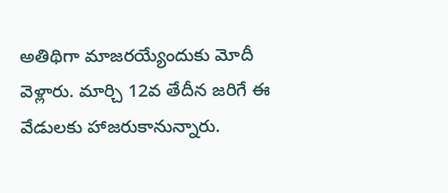అతిథిగా మాజరయ్యేందుకు మోదీ వెళ్లారు. మార్చి 12వ తేదీన జరిగే ఈ వేడులకు హాజరుకానున్నారు.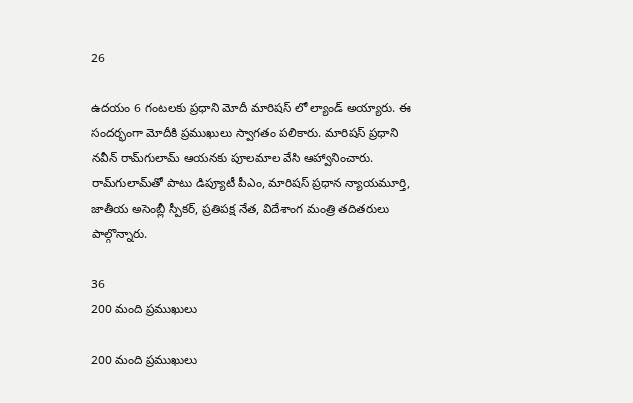26

ఉదయం 6 గంటలకు ప్రధాని మోదీ మారిషస్ లో ల్యాండ్ అయ్యారు. ఈ సందర్భంగా మోదీకి ప్రముఖులు స్వాగతం పలికారు. మారిషస్ ప్రధాని నవీన్ రామ్‌గులామ్ ఆయనకు పూలమాల వేసి ఆహ్వానించారు. రామ్‌గులామ్‌తో పాటు డిప్యూటీ పీఎం, మారిషస్ ప్రధాన న్యాయమూర్తి, జాతీయ అసెంబ్లీ స్పీకర్, ప్రతిపక్ష నేత, విదేశాంగ మంత్రి తదితరులు పాల్గొన్నారు.

36
200 మంది ప్రముఖులు

200 మంది ప్రముఖులు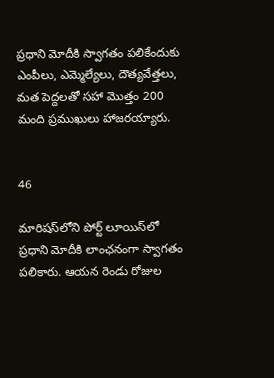ప్రధాని మోదీకి స్వాగతం పలికేందుకు ఎంపీలు, ఎమ్మెల్యేలు, దౌత్యవేత్తలు, మత పెద్దలతో సహా మొత్తం 200 మంది ప్రముఖులు హాజరయ్యారు.


46

మారిషస్‌లోని పోర్ట్ లూయిస్‌లో ప్రధాని మోదీకి లాంఛనంగా స్వాగతం పలికారు. ఆయన రెండు రోజుల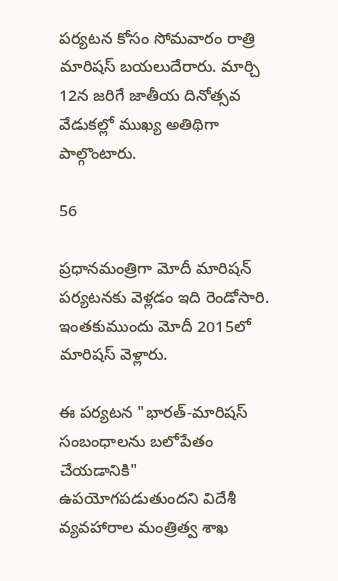పర్యటన కోసం సోమవారం రాత్రి మారిషస్ బయలుదేరారు. మార్చి 12న జరిగే జాతీయ దినోత్సవ వేడుకల్లో ముఖ్య అతిథిగా పాల్గొంటారు.

56

ప్రధానమంత్రిగా మోదీ మారిషన్ పర్యటనకు వెళ్లడం ఇది రెండోసారి. ఇంతకుముందు మోదీ 2015లో మారిషస్ వెళ్లారు.

ఈ పర్యటన "భారత్-మారిషస్ సంబంధాలను బలోపేతం చేయడానికి" ఉపయోగపడుతుందని విదేశీ వ్యవహారాల మంత్రిత్వ శాఖ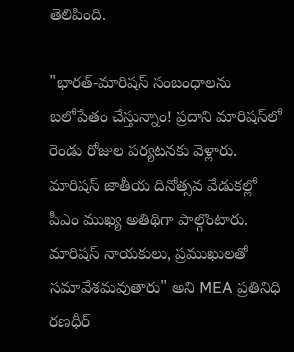తెలిపింది.

"భారత్-మారిషస్ సంబంధాలను బలోపేతం చేస్తున్నాం! ప్రదాని మారిషస్‌లో రెండు రోజుల పర్యటనకు వెళ్లారు. మారిషస్ జాతీయ దినోత్సవ వేడుకల్లో పీఎం ముఖ్య అతిథిగా పాల్గొంటారు. మారిషస్ నాయకులు, ప్రముఖులతో సమావేశమవుతారు" అని MEA ప్రతినిధి రణధీర్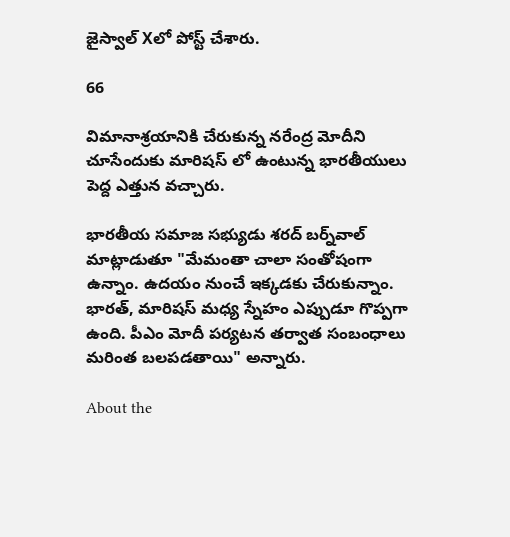జైస్వాల్ Xలో పోస్ట్ చేశారు.

66

విమానాశ్రయానికి చేరుకున్న నరేంద్ర మోదీని చూసేందుకు మారిషస్ లో ఉంటున్న భారతీయులు పెద్ద ఎత్తున వచ్చారు.

భారతీయ సమాజ సభ్యుడు శరద్ బర్న్‌వాల్ మాట్లాడుతూ "మేమంతా చాలా సంతోషంగా ఉన్నాం. ఉదయం నుంచే ఇక్కడకు చేరుకున్నాం. భారత్, మారిషస్ మధ్య స్నేహం ఎప్పుడూ గొప్పగా ఉంది. పీఎం మోదీ పర్యటన తర్వాత సంబంధాలు మరింత బలపడతాయి" అన్నారు.

About the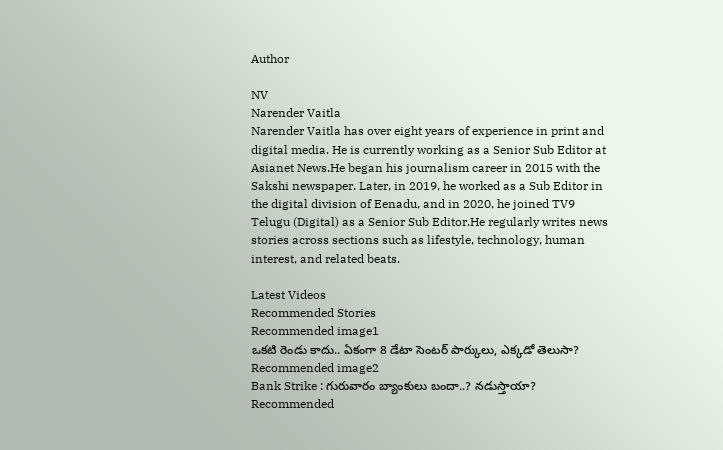Author

NV
Narender Vaitla
Narender Vaitla has over eight years of experience in print and digital media. He is currently working as a Senior Sub Editor at Asianet News.He began his journalism career in 2015 with the Sakshi newspaper. Later, in 2019, he worked as a Sub Editor in the digital division of Eenadu, and in 2020, he joined TV9 Telugu (Digital) as a Senior Sub Editor.He regularly writes news stories across sections such as lifestyle, technology, human interest, and related beats.

Latest Videos
Recommended Stories
Recommended image1
ఒకటి రెండు కాదు.. ఏకంగా 8 డేటా సెంటర్ పార్కులు, ఎక్కడో తెలుసా?
Recommended image2
Bank Strike : గురువారం బ్యాంకులు బందా..? నడుస్తాయా?
Recommended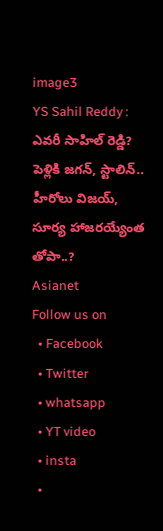image3
YS Sahil Reddy : ఎవరీ సాహిల్ రెడ్డి? పెళ్లికి జగన్, స్టాలిన్.. హీరోలు విజయ్, సూర్య హాజరయ్యేంత తోపా..?
Asianet
Follow us on
  • Facebook
  • Twitter
  • whatsapp
  • YT video
  • insta
  •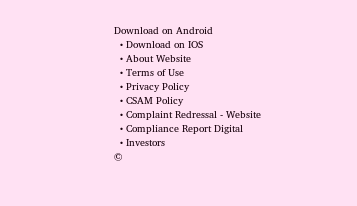Download on Android
  • Download on IOS
  • About Website
  • Terms of Use
  • Privacy Policy
  • CSAM Policy
  • Complaint Redressal - Website
  • Compliance Report Digital
  • Investors
©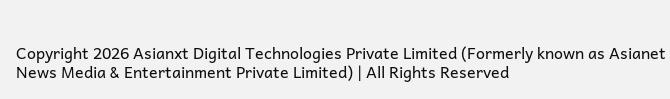Copyright 2026 Asianxt Digital Technologies Private Limited (Formerly known as Asianet News Media & Entertainment Private Limited) | All Rights Reserved